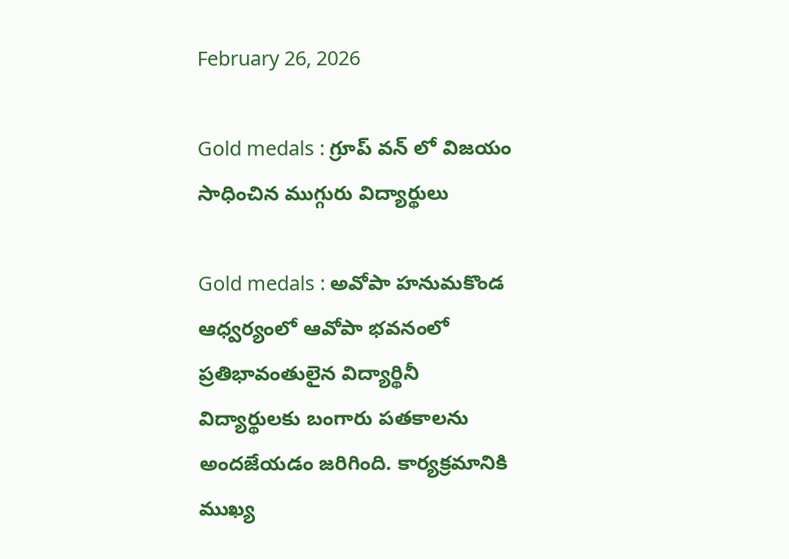February 26, 2026

Gold medals : గ్రూప్ వన్ లో విజయం సాధించిన ముగ్గురు విద్యార్థులు

Gold medals : అవోపా హనుమకొండ ఆధ్వర్యంలో ఆవోపా భవనంలో ప్రతిభావంతులైన విద్యార్థినీ విద్యార్థులకు బంగారు పతకాలను అందజేయడం జరిగింది. కార్యక్రమానికి ముఖ్య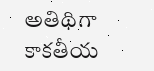అతిథిగా కాకతీయ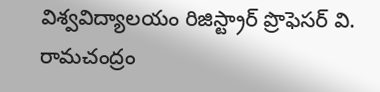విశ్వవిద్యాలయం రిజిస్ట్రార్ ప్రొఫెసర్ వి. రామచంద్రం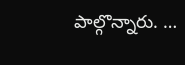పాల్గొన్నారు. …